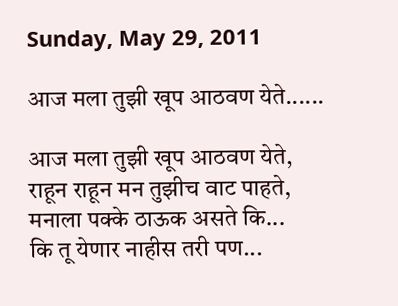Sunday, May 29, 2011

आज मला तुझी खूप आठवण येते......

आज मला तुझी खूप आठवण येते,
राहून राहून मन तुझीच वाट पाहते,
मनाला पक्के ठाऊक असते कि...
कि तू येणार नाहीस तरी पण...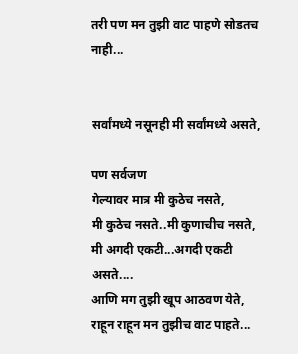तरी पण मन तुझी वाट पाहणे सोडतच नाही...


सर्वांमध्ये नसूनही मी सर्वांमध्ये असते,

पण सर्वजण
गेल्यावर मात्र मी कुठेच नसते,
मी कुठेच नसते..मी कुणाचीच नसते,
मी अगदी एकटी...अगदी एकटी असते....
आणि मग तुझी खूप आठवण येते,
राहून राहून मन तुझीच वाट पाहते...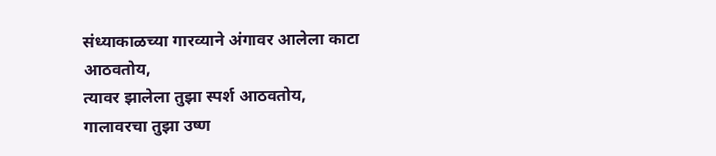संध्याकाळच्या गारव्याने अंगावर आलेला काटा
आठवतोय,
त्यावर झालेला तुझा स्पर्श आठवतोय,
गालावरचा तुझा उष्ण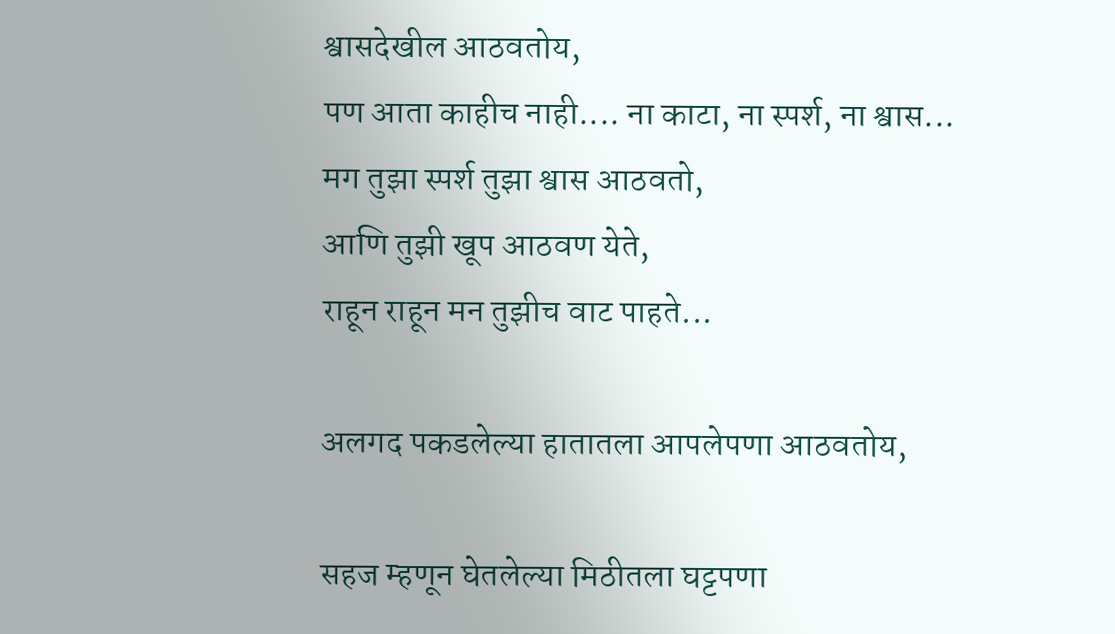श्वासदेखील आठवतोय,
पण आता काहीच नाही.... ना काटा, ना स्पर्श, ना श्वास...
मग तुझा स्पर्श तुझा श्वास आठवतो,
आणि तुझी खूप आठवण येते,
राहून राहून मन तुझीच वाट पाहते...

अलगद पकडलेल्या हातातला आपलेपणा आठवतोय,

सहज म्हणून घेतलेल्या मिठीतला घट्टपणा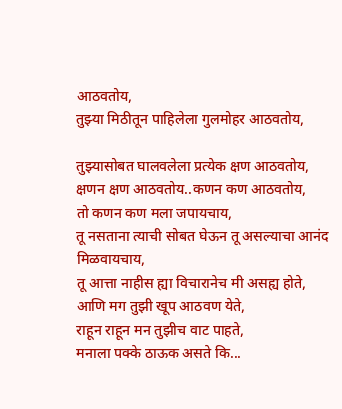आठवतोय,
तुझ्या मिठीतून पाहिलेला गुलमोहर आठवतोय,

तुझ्यासोबत घालवलेला प्रत्येक क्षण आठवतोय,
क्षणन क्षण आठवतोय..कणन कण आठवतोय,
तो कणन कण मला जपायचाय,
तू नसताना त्याची सोबत घेऊन तू असल्याचा आनंद मिळवायचाय,
तू आत्ता नाहीस ह्या विचारानेच मी असह्य होते,
आणि मग तुझी खूप आठवण येते,
राहून राहून मन तुझीच वाट पाहते,
मनाला पक्के ठाऊक असते कि...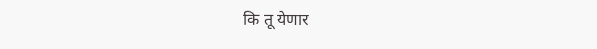कि तू येणार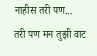नाहीस तरी पण...
तरी पण मन तुझी वाट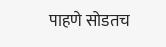पाहणे सोडतच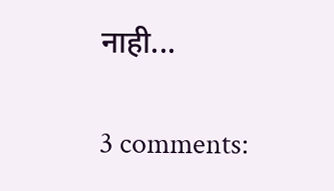नाही...

3 comments: